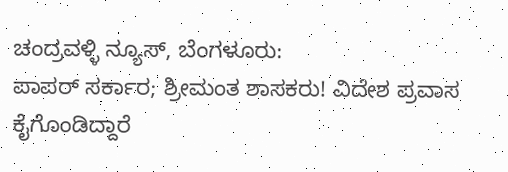ಚಂದ್ರವಳ್ಳಿ ನ್ಯೂಸ್, ಬೆಂಗಳೂರು:
ಪಾಪರ್ ಸರ್ಕಾರ; ಶ್ರೀಮಂತ ಶಾಸಕರು! ವಿದೇಶ ಪ್ರವಾಸ ಕೈಗೊಂಡಿದ್ದಾರೆ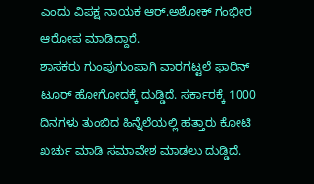ಎಂದು ವಿಪಕ್ಷ ನಾಯಕ ಆರ್.ಅಶೋಕ್ ಗಂಭೀರ ಆರೋಪ ಮಾಡಿದ್ದಾರೆ.
ಶಾಸಕರು ಗುಂಪುಗುಂಪಾಗಿ ವಾರಗಟ್ಟಲೆ ಫಾರಿನ್ ಟೂರ್ ಹೋಗೋದಕ್ಕೆ ದುಡ್ಡಿದೆ. ಸರ್ಕಾರಕ್ಕೆ 1000 ದಿನಗಳು ತುಂಬಿದ ಹಿನ್ನೆಲೆಯಲ್ಲಿ ಹತ್ತಾರು ಕೋಟಿ ಖರ್ಚು ಮಾಡಿ ಸಮಾವೇಶ ಮಾಡಲು ದುಡ್ಡಿದೆ.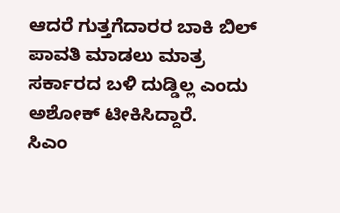ಆದರೆ ಗುತ್ತಗೆದಾರರ ಬಾಕಿ ಬಿಲ್ ಪಾವತಿ ಮಾಡಲು ಮಾತ್ರ ಸರ್ಕಾರದ ಬಳಿ ದುಡ್ಡಿಲ್ಲ ಎಂದು ಅಶೋಕ್ ಟೀಕಿಸಿದ್ದಾರೆ.
ಸಿಎಂ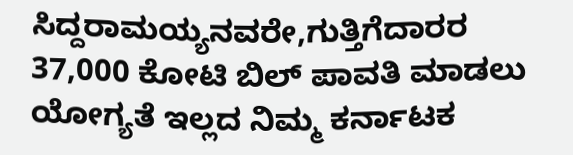ಸಿದ್ದರಾಮಯ್ಯನವರೇ,ಗುತ್ತಿಗೆದಾರರ 37,000 ಕೋಟಿ ಬಿಲ್ ಪಾವತಿ ಮಾಡಲು ಯೋಗ್ಯತೆ ಇಲ್ಲದ ನಿಮ್ಮ ಕರ್ನಾಟಕ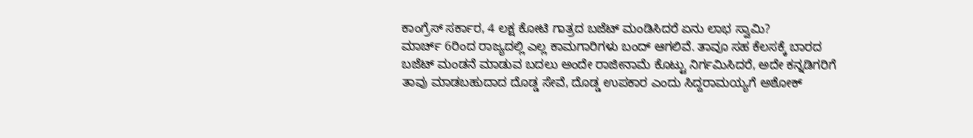ಕಾಂಗ್ರೆಸ್ ಸರ್ಕಾರ, 4 ಲಕ್ಷ ಕೋಟಿ ಗಾತ್ರದ ಬಜೆಟ್ ಮಂಡಿಸಿದರೆ ಏನು ಲಾಭ ಸ್ವಾಮಿ?
ಮಾರ್ಚ್ 6ರಿಂದ ರಾಜ್ಯದಲ್ಲಿ ಎಲ್ಲ ಕಾಮಗಾರಿಗಳು ಬಂದ್ ಆಗಲಿವೆ. ತಾವೂ ಸಹ ಕೆಲಸಕ್ಕೆ ಬಾರದ ಬಜೆಟ್ ಮಂಡನೆ ಮಾಡುವ ಬದಲು ಅಂದೇ ರಾಜೀನಾಮೆ ಕೊಟ್ಟು ನಿರ್ಗಮಿಸಿದರೆ, ಅದೇ ಕನ್ನಡಿಗರಿಗೆ ತಾವು ಮಾಡಬಹುದಾದ ದೊಡ್ಡ ಸೇವೆ, ದೊಡ್ಡ ಉಪಕಾರ ಎಂದು ಸಿದ್ದರಾಮಯ್ಯಗೆ ಅಶೋಕ್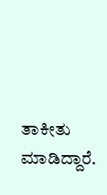ತಾಕೀತು ಮಾಡಿದ್ದಾರೆ.